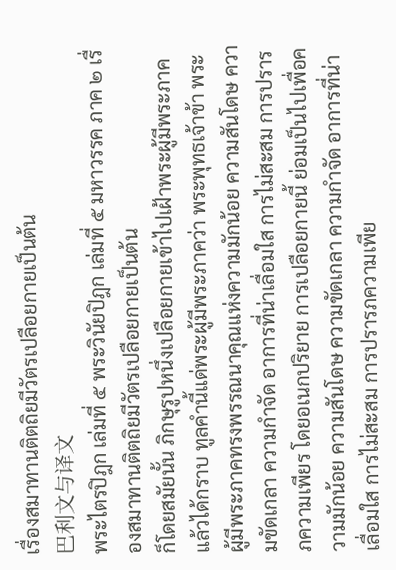เรื่องสมาทานติตถิยมีวัตรเปลือยกายเป็นต้น
巴利文与译文
พระไตรปิฎก เล่มที่ ๕ พระวินัยปิฎก เล่มที่ ๕ มหาวรรค ภาค ๒ เรื่องสมาทานติตถิยมีวัตรเปลือยกายเป็นต้น
ก็โดยสมัยนั้น ภิกษุรูปหนึ่งเปลือยกายเข้าไปเฝ้าพระผู้มีพระภาค แล้วได้กราบ ทูลคำนี้แด่พระผู้มีพระภาคว่า พระพุทธเจ้าข้า พระผู้มีพระภาคทรงพรรณนาคุณแห่งความมักน้อย ความสันโดษ ความขัดเกลา ความกำจัด อาการที่น่าเลื่อมใส การไม่สะสม การปรารภความเพียร โดยอเนกปริยาย การเปลือยกายนี้ ย่อมเป็นไปเพื่อความมักน้อย ความสันโดษ ความขัดเกลา ความกำจัด อาการที่น่าเลื่อมใส การไม่สะสม การปรารภความเพีย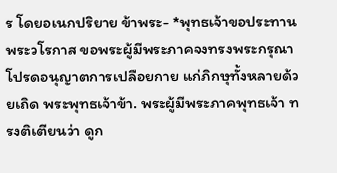ร โดยอเนกปริยาย ข้าพระ- *พุทธเจ้าขอประทานพระวโรกาส ขอพระผู้มีพระภาคจงทรงพระกรุณาโปรดอนุญาตการเปลือยกาย แก่ภิกษุทั้งหลายด้วยเถิด พระพุทธเจ้าข้า. พระผู้มีพระภาคพุทธเจ้า ทรงติเตียนว่า ดูก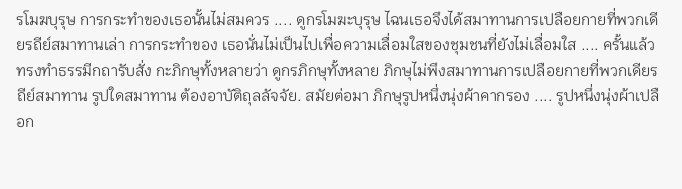รโมฆบุรุษ การกระทำของเธอนั้นไม่สมควร .... ดูกรโมฆะบุรุษ ไฉนเธอจึงได้สมาทานการเปลือยกายที่พวกเดียรถีย์สมาทานเล่า การกระทำของ เธอนั่นไม่เป็นไปเพื่อความเลื่อมใสของชุมชนที่ยังไม่เลื่อมใส .... ครั้นแล้ว ทรงทำธรรมีกถารับสั่ง กะภิกษุทั้งหลายว่า ดูกรภิกษุทั้งหลาย ภิกษุไม่พึงสมาทานการเปลือยกายที่พวกเดียรถีย์สมาทาน รูปใดสมาทาน ต้องอาบัติถุลลัจจัย. สมัยต่อมา ภิกษุรูปหนึ่งนุ่งผ้าคากรอง .... รูปหนึ่งนุ่งผ้าเปลือก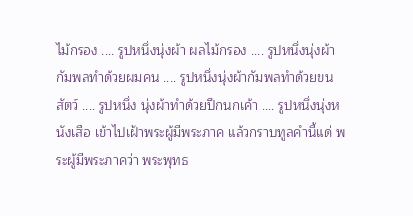ไม้กรอง .... รูปหนึ่งนุ่งผ้า ผลไม้กรอง .... รูปหนึ่งนุ่งผ้ากัมพลทำด้วยผมคน .... รูปหนึ่งนุ่งผ้ากัมพลทำด้วยขนสัตว์ .... รูปหนึ่ง นุ่งผ้าทำด้วยปีกนกเค้า .... รูปหนึ่งนุ่งหนังเสือ เข้าไปเฝ้าพระผู้มีพระภาค แล้วกราบทูลคำนี้แด่ พระผู้มีพระภาคว่า พระพุทธ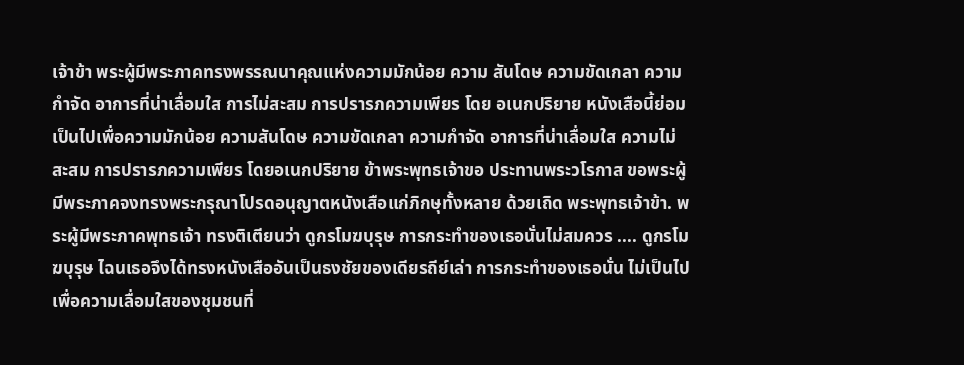เจ้าข้า พระผู้มีพระภาคทรงพรรณนาคุณแห่งความมักน้อย ความ สันโดษ ความขัดเกลา ความกำจัด อาการที่น่าเลื่อมใส การไม่สะสม การปรารภความเพียร โดย อเนกปริยาย หนังเสือนี้ย่อมเป็นไปเพื่อความมักน้อย ความสันโดษ ความขัดเกลา ความกำจัด อาการที่น่าเลื่อมใส ความไม่สะสม การปรารภความเพียร โดยอเนกปริยาย ข้าพระพุทธเจ้าขอ ประทานพระวโรกาส ขอพระผู้มีพระภาคจงทรงพระกรุณาโปรดอนุญาตหนังเสือแก่ภิกษุทั้งหลาย ด้วยเถิด พระพุทธเจ้าข้า. พระผู้มีพระภาคพุทธเจ้า ทรงติเตียนว่า ดูกรโมฆบุรุษ การกระทำของเธอนั่นไม่สมควร .... ดูกรโมฆบุรุษ ไฉนเธอจึงได้ทรงหนังเสืออันเป็นธงชัยของเดียรถีย์เล่า การกระทำของเธอนั่น ไม่เป็นไปเพื่อความเลื่อมใสของชุมชนที่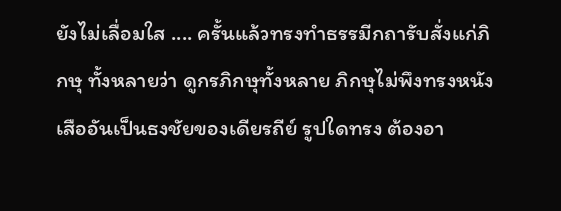ยังไม่เลื่อมใส .... ครั้นแล้วทรงทำธรรมีกถารับสั่งแก่ภิกษุ ทั้งหลายว่า ดูกรภิกษุทั้งหลาย ภิกษุไม่พึงทรงหนังเสืออันเป็นธงชัยของเดียรถีย์ รูปใดทรง ต้องอา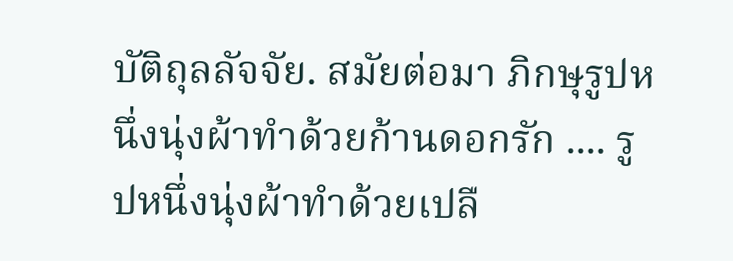บัติถุลลัจจัย. สมัยต่อมา ภิกษุรูปหนึ่งนุ่งผ้าทำด้วยก้านดอกรัก .... รูปหนึ่งนุ่งผ้าทำด้วยเปลื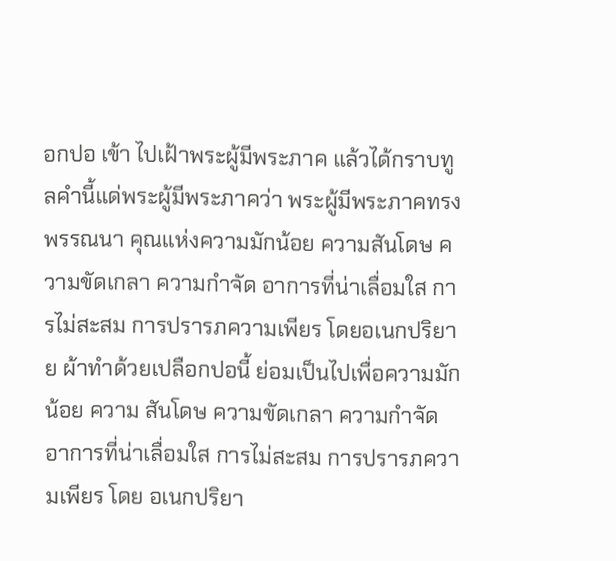อกปอ เข้า ไปเฝ้าพระผู้มีพระภาค แล้วได้กราบทูลคำนี้แด่พระผู้มีพระภาคว่า พระผู้มีพระภาคทรงพรรณนา คุณแห่งความมักน้อย ความสันโดษ ความขัดเกลา ความกำจัด อาการที่น่าเลื่อมใส การไม่สะสม การปรารภความเพียร โดยอเนกปริยาย ผ้าทำด้วยเปลือกปอนี้ ย่อมเป็นไปเพื่อความมักน้อย ความ สันโดษ ความขัดเกลา ความกำจัด อาการที่น่าเลื่อมใส การไม่สะสม การปรารภความเพียร โดย อเนกปริยา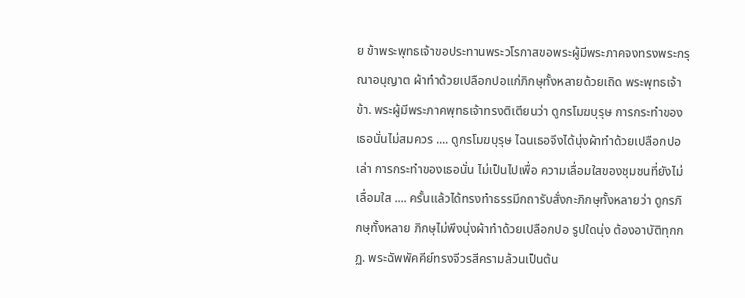ย ข้าพระพุทธเจ้าขอประทานพระวโรกาสขอพระผู้มีพระภาคจงทรงพระกรุณาอนุญาต ผ้าทำด้วยเปลือกปอแก่ภิกษุทั้งหลายด้วยเถิด พระพุทธเจ้าข้า. พระผู้มีพระภาคพุทธเจ้าทรงติเตียนว่า ดูกรโมฆบุรุษ การกระทำของเธอนั่นไม่สมควร .... ดูกรโมฆบุรุษ ไฉนเธอจึงได้นุ่งผ้าทำด้วยเปลือกปอเล่า การกระทำของเธอนั่น ไม่เป็นไปเพื่อ ความเลื่อมใสของชุมชนที่ยังไม่เลื่อมใส .... ครั้นแล้วได้ทรงทำธรรมีกถารับสั่งกะภิกษุทั้งหลายว่า ดูกรภิกษุทั้งหลาย ภิกษุไม่พึงนุ่งผ้าทำด้วยเปลือกปอ รูปใดนุ่ง ต้องอาบัติทุกกฏ. พระฉัพพัคคีย์ทรงจีวรสีครามล้วนเป็นต้น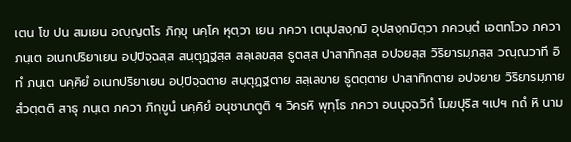เตน โข ปน สมเยน อญฺญตโร ภิกฺขุ นคฺโค หุตฺวา เยน ภควา เตนุปสงฺกมิ อุปสงฺกมิตฺวา ภควนฺตํ เอตทโวจ ภควา ภนฺเต อเนกปริยาเยน อปฺปิจฺฉสฺส สนฺตุฏฺฐสฺส สลฺเลขสฺส ธูตสฺส ปาสาทิกสฺส อปจยสฺส วิริยารมฺภสฺส วณฺณวาที อิทํ ภนฺเต นคฺคิยํ อเนกปริยาเยน อปฺปิจฺฉตาย สนฺตุฏฺฐตาย สลฺเลขาย ธูตตฺตาย ปาสาทิกตาย อปจยาย วิริยารมฺภาย สํวตฺตติ สาธุ ภนฺเต ภควา ภิกฺขูนํ นคฺคิยํ อนุชานาตูติ ฯ วิครหิ พุทฺโธ ภควา อนนุจฺฉวิกํ โมฆปุริส ฯเปฯ กถํ หิ นาม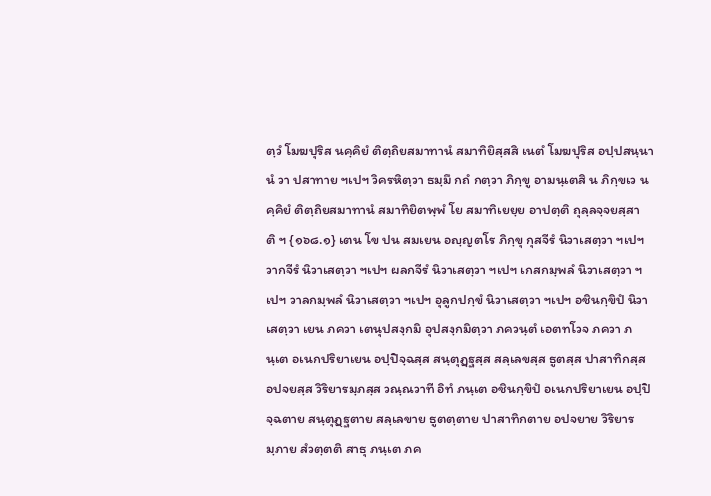ตฺวํ โมฆปุริส นคฺคิยํ ติตฺถิยสมาทานํ สมาทิยิสฺสสิ เนตํ โมฆปุริส อปฺปสนฺนานํ วา ปสาทาย ฯเปฯ วิครหิตฺวา ธมฺมึ กถํ กตฺวา ภิกฺขู อามนฺเตสิ น ภิกฺขเว นคฺคิยํ ติตฺถิยสมาทานํ สมาทิยิตพฺพํ โย สมาทิเยยฺย อาปตฺติ ถุลฺลจฺจยสฺสาติ ฯ {๑๖๘.๑} เตน โข ปน สมเยน อญฺญตโร ภิกฺขุ กุสจีรํ นิวาเสตฺวา ฯเปฯ วากจีรํ นิวาเสตฺวา ฯเปฯ ผลกจีรํ นิวาเสตฺวา ฯเปฯ เกสกมฺพลํ นิวาเสตฺวา ฯเปฯ วาลกมฺพลํ นิวาเสตฺวา ฯเปฯ อุลูกปกฺขํ นิวาเสตฺวา ฯเปฯ อชินกฺขิปํ นิวาเสตฺวา เยน ภควา เตนุปสงฺกมิ อุปสงฺกมิตฺวา ภควนฺตํ เอตทโวจ ภควา ภนฺเต อเนกปริยาเยน อปฺปิจฺฉสฺส สนฺตุฏฺฐสฺส สลฺเลขสฺส ธูตสฺส ปาสาทิกสฺส อปจยสฺส วิริยารมฺภสฺส วณฺณวาที อิทํ ภนฺเต อชินกฺขิปํ อเนกปริยาเยน อปฺปิจฺฉตาย สนฺตุฏฺฐตาย สลฺเลขาย ธูตตฺตาย ปาสาทิกตาย อปจยาย วิริยารมฺภาย สํวตฺตติ สาธุ ภนฺเต ภค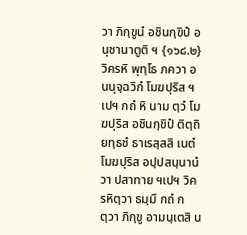วา ภิกฺขูนํ อชินกฺขิปํ อนุชานาตูติ ฯ {๑๖๘.๒} วิครหิ พุทฺโธ ภควา อนนุจฺฉวิกํ โมฆปุริส ฯเปฯ กถํ หิ นาม ตฺวํ โมฆปุริส อชินกฺขิปํ ติตฺถิยทฺธชํ ธาเรสฺสสิ เนตํ โมฆปุริส อปฺปสนฺนานํ วา ปสาทาย ฯเปฯ วิครหิตฺวา ธมฺมึ กถํ กตฺวา ภิกฺขู อามนฺเตสิ น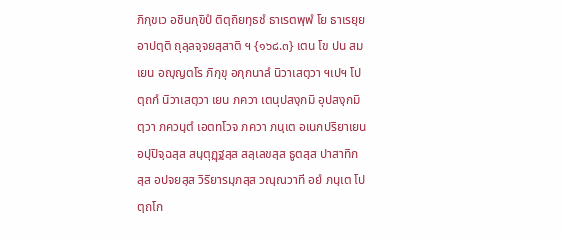ภิกฺขเว อชินกฺขิปํ ติตฺถิยทฺธชํ ธาเรตพฺพํ โย ธาเรยฺย อาปตฺติ ถุลฺลจฺจยสฺสาติ ฯ {๑๖๘.๓} เตน โข ปน สมเยน อญฺญตโร ภิกฺขุ อกฺกนาลํ นิวาเสตฺวา ฯเปฯ โปตฺถกํ นิวาเสตฺวา เยน ภควา เตนุปสงฺกมิ อุปสงฺกมิตฺวา ภควนฺตํ เอตทโวจ ภควา ภนฺเต อเนกปริยาเยน อปฺปิจฺฉสฺส สนฺตุฏฺฐสฺส สลฺเลขสฺส ธูตสฺส ปาสาทิกสฺส อปจยสฺส วิริยารมฺภสฺส วณฺณวาที อยํ ภนฺเต โปตฺถโก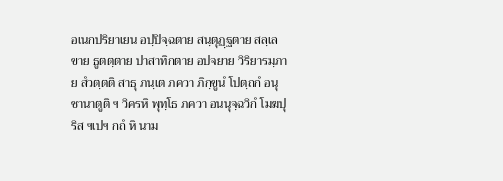อเนกปริยาเยน อปฺปิจฺฉตาย สนฺตุฏฺฐตาย สลฺเลขาย ธูตตฺตาย ปาสาทิกตาย อปจยาย วิริยารมฺภาย สํวตฺตติ สาธุ ภนฺเต ภควา ภิกฺขูนํ โปตฺถกํ อนุชานาตูติ ฯ วิครหิ พุทฺโธ ภควา อนนุจฺฉวิกํ โมฆปุริส ฯเปฯ กถํ หิ นาม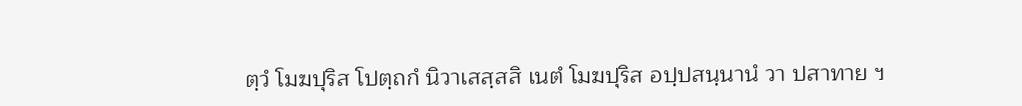ตฺวํ โมฆปุริส โปตฺถกํ นิวาเสสฺสสิ เนตํ โมฆปุริส อปฺปสนฺนานํ วา ปสาทาย ฯ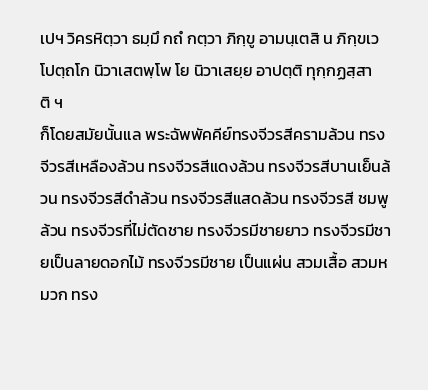เปฯ วิครหิตฺวา ธมฺมึ กถํ กตฺวา ภิกฺขู อามนฺเตสิ น ภิกฺขเว โปตฺถโก นิวาเสตพฺโพ โย นิวาเสยฺย อาปตฺติ ทุกฺกฏสฺสาติ ฯ
ก็โดยสมัยนั้นแล พระฉัพพัคคีย์ทรงจีวรสีครามล้วน ทรงจีวรสีเหลืองล้วน ทรงจีวรสีแดงล้วน ทรงจีวรสีบานเย็นล้วน ทรงจีวรสีดำล้วน ทรงจีวรสีแสดล้วน ทรงจีวรสี ชมพูล้วน ทรงจีวรที่ไม่ตัดชาย ทรงจีวรมีชายยาว ทรงจีวรมีชายเป็นลายดอกไม้ ทรงจีวรมีชาย เป็นแผ่น สวมเสื้อ สวมหมวก ทรง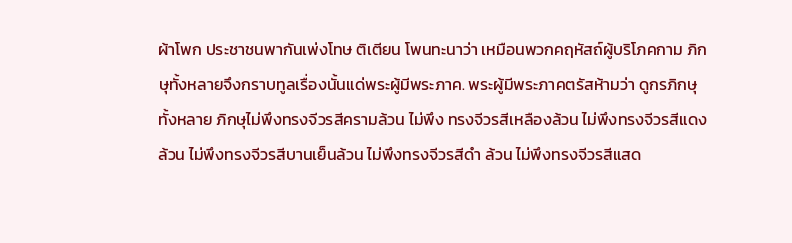ผ้าโพก ประชาชนพากันเพ่งโทษ ติเตียน โพนทะนาว่า เหมือนพวกคฤหัสถ์ผู้บริโภคกาม ภิกษุทั้งหลายจึงกราบทูลเรื่องนั้นแด่พระผู้มีพระภาค. พระผู้มีพระภาคตรัสห้ามว่า ดูกรภิกษุทั้งหลาย ภิกษุไม่พึงทรงจีวรสีครามล้วน ไม่พึง ทรงจีวรสีเหลืองล้วน ไม่พึงทรงจีวรสีแดงล้วน ไม่พึงทรงจีวรสีบานเย็นล้วน ไม่พึงทรงจีวรสีดำ ล้วน ไม่พึงทรงจีวรสีแสด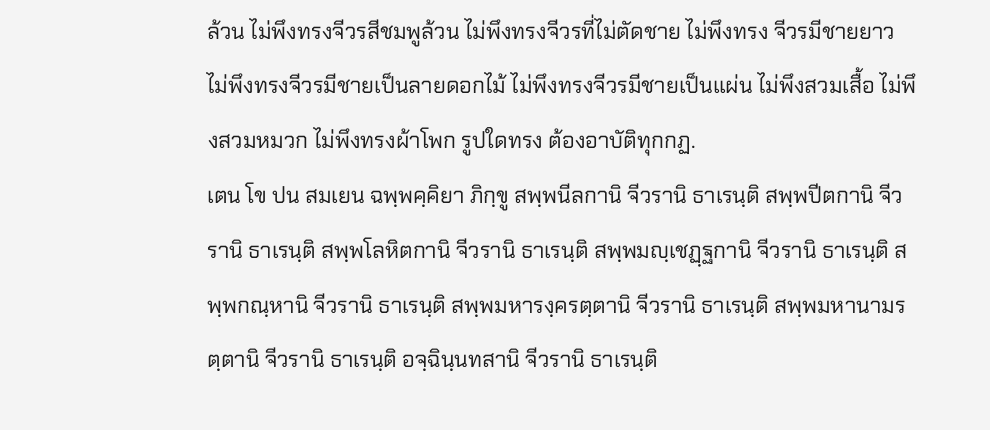ล้วน ไม่พึงทรงจีวรสีชมพูล้วน ไม่พึงทรงจีวรที่ไม่ตัดชาย ไม่พึงทรง จีวรมีชายยาว ไม่พึงทรงจีวรมีชายเป็นลายดอกไม้ ไม่พึงทรงจีวรมีชายเป็นแผ่น ไม่พึงสวมเสื้อ ไม่พึงสวมหมวก ไม่พึงทรงผ้าโพก รูปใดทรง ต้องอาบัติทุกกฏ.
เตน โข ปน สมเยน ฉพฺพคฺคิยา ภิกฺขู สพฺพนีลกานิ จีวรานิ ธาเรนฺติ สพฺพปีตกานิ จีวรานิ ธาเรนฺติ สพฺพโลหิตกานิ จีวรานิ ธาเรนฺติ สพฺพมญฺเชฏฺฐกานิ จีวรานิ ธาเรนฺติ สพฺพกณฺหานิ จีวรานิ ธาเรนฺติ สพฺพมหารงฺครตฺตานิ จีวรานิ ธาเรนฺติ สพฺพมหานามรตฺตานิ จีวรานิ ธาเรนฺติ อจฺฉินฺนทสานิ จีวรานิ ธาเรนฺติ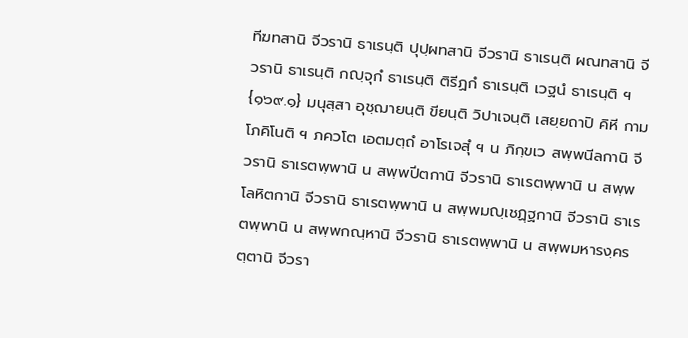ทีฆทสานิ จีวรานิ ธาเรนฺติ ปุปฺผทสานิ จีวรานิ ธาเรนฺติ ผณทสานิ จีวรานิ ธาเรนฺติ กญฺจุกํ ธาเรนฺติ ติรีฏกํ ธาเรนฺติ เวฐนํ ธาเรนฺติ ฯ {๑๖๙.๑} มนุสฺสา อุชฺฌายนฺติ ขียนฺติ วิปาเจนฺติ เสยฺยถาปิ คิหี กามโภคิโนติ ฯ ภควโต เอตมตฺถํ อาโรเจสุํ ฯ น ภิกฺขเว สพฺพนีลกานิ จีวรานิ ธาเรตพฺพานิ น สพฺพปีตกานิ จีวรานิ ธาเรตพฺพานิ น สพฺพโลหิตกานิ จีวรานิ ธาเรตพฺพานิ น สพฺพมญฺเชฏฺฐกานิ จีวรานิ ธาเรตพฺพานิ น สพฺพกณฺหานิ จีวรานิ ธาเรตพฺพานิ น สพฺพมหารงฺครตฺตานิ จีวรา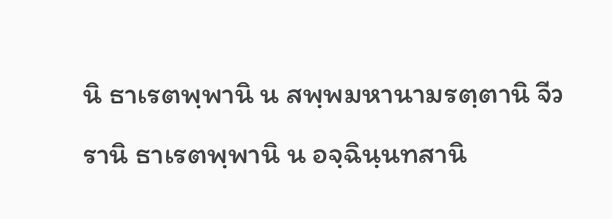นิ ธาเรตพฺพานิ น สพฺพมหานามรตฺตานิ จีวรานิ ธาเรตพฺพานิ น อจฺฉินฺนทสานิ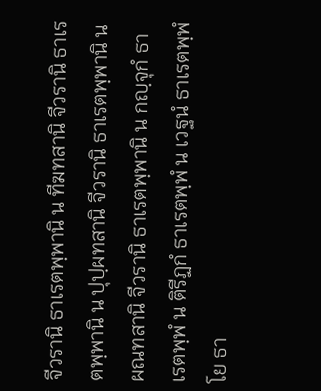จีวรานิ ธาเรตพฺพานิ น ทีฆทสานิ จีวรานิ ธาเรตพฺพานิ น ปุปฺผทสานิ จีวรานิ ธาเรตพฺพานิ น ผณทสานิ จีวรานิ ธาเรตพฺพานิ น กญฺจุกํ ธาเรตพฺพํ น ติรีฏกํ ธาเรตพฺพํ น เวฐนํ ธาเรตพฺพํ โย ธา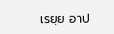เรยฺย อาป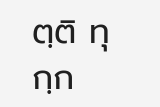ตฺติ ทุกฺก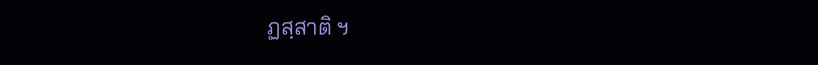ฏสฺสาติ ฯ